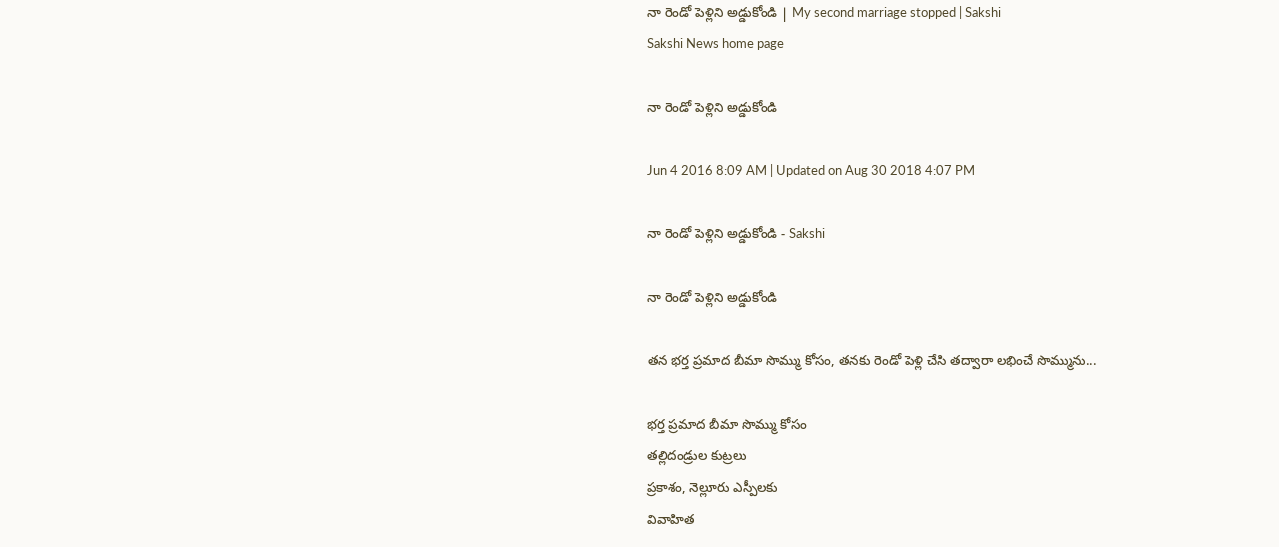నా రెండో పెళ్లిని అడ్డుకోండి | My second marriage stopped | Sakshi
Sakshi News home page

నా రెండో పెళ్లిని అడ్డుకోండి

Jun 4 2016 8:09 AM | Updated on Aug 30 2018 4:07 PM

నా రెండో పెళ్లిని అడ్డుకోండి - Sakshi

నా రెండో పెళ్లిని అడ్డుకోండి

తన భర్త ప్రమాద బీమా సొమ్ము కోసం, తనకు రెండో పెళ్లి చేసి తద్వారా లభించే సొమ్మును...

భర్త ప్రమాద బీమా సొమ్ము కోసం
తల్లిదండ్రుల కుట్రలు
ప్రకాశం, నెల్లూరు ఎస్పీలకు
వివాహిత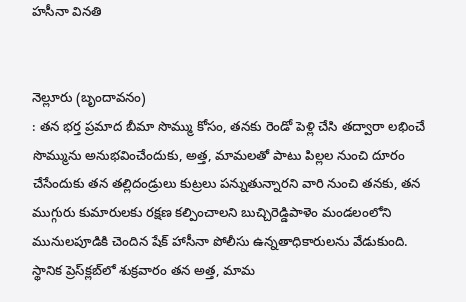హసీనా వినతి


నెల్లూరు (బృందావనం)
: తన భర్త ప్రమాద బీమా సొమ్ము కోసం, తనకు రెండో పెళ్లి చేసి తద్వారా లభించే సొమ్మును అనుభవించేందుకు, అత్త, మామలతో పాటు పిల్లల నుంచి దూరం చేసేందుకు తన తల్లిదండ్రులు కుట్రలు పన్నుతున్నారని వారి నుంచి తనకు, తన ముగ్గురు కుమారులకు రక్షణ కల్పించాలని బుచ్చిరెడ్డిపాళెం మండలంలోని మునులపూడికి చెందిన షేక్ హాసీనా పోలీసు ఉన్నతాధికారులను వేడుకుంది. స్థానిక ప్రెస్‌క్లబ్‌లో శుక్రవారం తన అత్త, మామ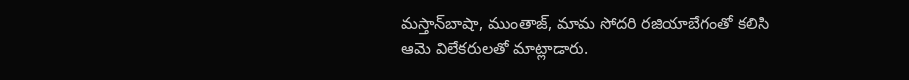మస్తాన్‌బాషా, ముంతాజ్, మామ సోదరి రజియాబేగంతో కలిసి ఆమె విలేకరులతో మాట్లాడారు.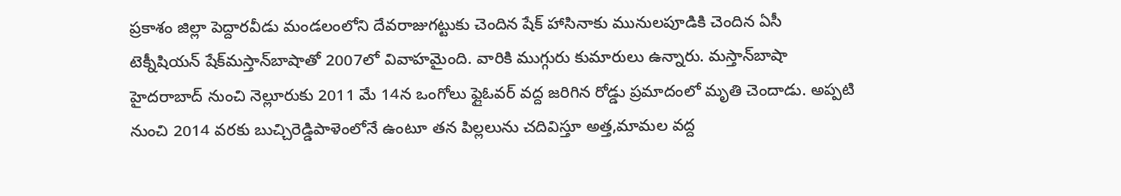ప్రకాశం జిల్లా పెద్దారవీడు మండలంలోని దేవరాజుగట్టుకు చెందిన షేక్ హాసినాకు మునులపూడికి చెందిన ఏసీ టెక్నీషియన్ షేక్‌మస్తాన్‌బాషాతో 2007లో వివాహమైంది. వారికి ముగ్గురు కుమారులు ఉన్నారు. మస్తాన్‌బాషా హైదరాబాద్ నుంచి నెల్లూరుకు 2011 మే 14న ఒంగోలు ఫ్లైఓవర్ వద్ద జరిగిన రోడ్డు ప్రమాదంలో మృతి చెందాడు. అప్పటి నుంచి 2014 వరకు బుచ్చిరెడ్డిపాళెంలోనే ఉంటూ తన పిల్లలును చదివిస్తూ అత్త,మామల వద్ద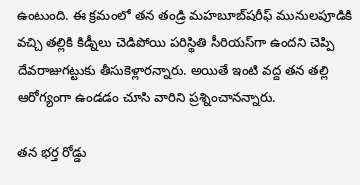ఉంటుంది. ఈ క్రమంలో తన తండ్రి మహబూబ్‌షరీఫ్ మునులపూడికి వచ్చి తల్లికి కిడ్నీలు చెడిపోయి పరిస్థితి సీరియస్‌గా ఉందని చెప్పి దేవరాజుగట్టుకు తీసుకెళ్లారన్నారు. అయితే ఇంటి వద్ద తన తల్లి ఆరోగ్యంగా ఉండడం చూసి వారిని ప్రశ్నించానన్నారు.

తన భర్త రోడ్డు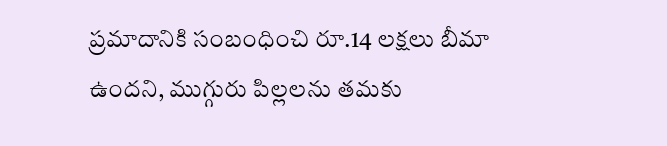ప్రమాదానికి సంబంధించి రూ.14 లక్షలు బీమా ఉందని, ముగ్గురు పిల్లలను తమకు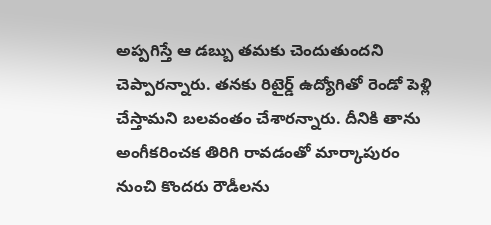అప్పగిస్తే ఆ డబ్బు తమకు చెందుతుందని చెప్పారన్నారు. తనకు రిటైర్డ్ ఉద్యోగితో రెండో పెళ్లి చేస్తామని బలవంతం చేశారన్నారు. దీనికి తాను అంగీకరించక తిరిగి రావడంతో మార్కాపురం నుంచి కొందరు రౌడీలను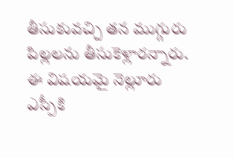తీసుకువచ్చి తన ముగ్గురు పిల్లలను తీసుకెళ్లారన్నారు. ఈ విషయమై నెల్లూరు ఎస్పీకి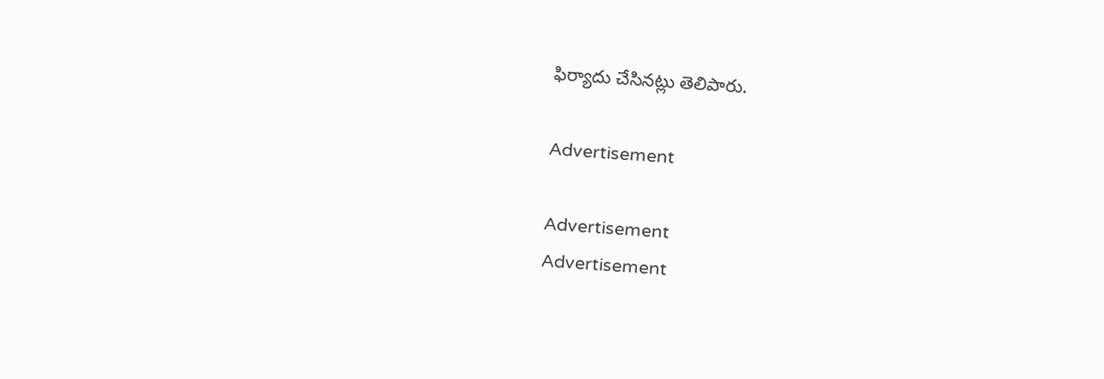ఫిర్యాదు చేసినట్లు తెలిపారు.

Advertisement

Advertisement
Advertisement